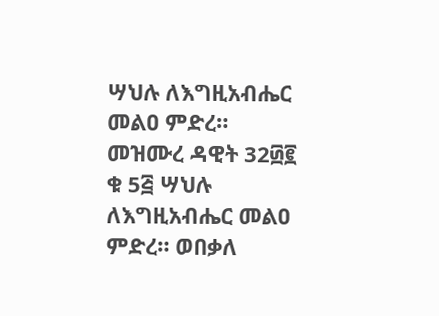ሣህሉ ለእግዚአብሔር መልዐ ምድረ። መዝሙረ ዳዊት 32፴፪ ቁ 5፭ ሣህሉ ለእግዚአብሔር መልዐ ምድረ። ወበቃለ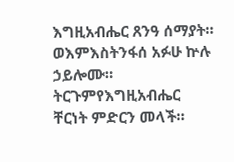እግዚአብሔር ጸንዓ ሰማያት። ወእምእስትንፋሰ አፉሁ ኵሉ ኃይሎሙ። ትርጉምየእግዚአብሔር ቸርነት ምድርን መላች።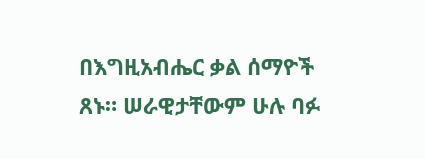በእግዚአብሔር ቃል ሰማዮች ጸኑ። ሠራዊታቸውም ሁሉ ባፉ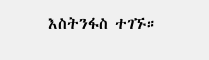እስትንፋስ ተገኙ።